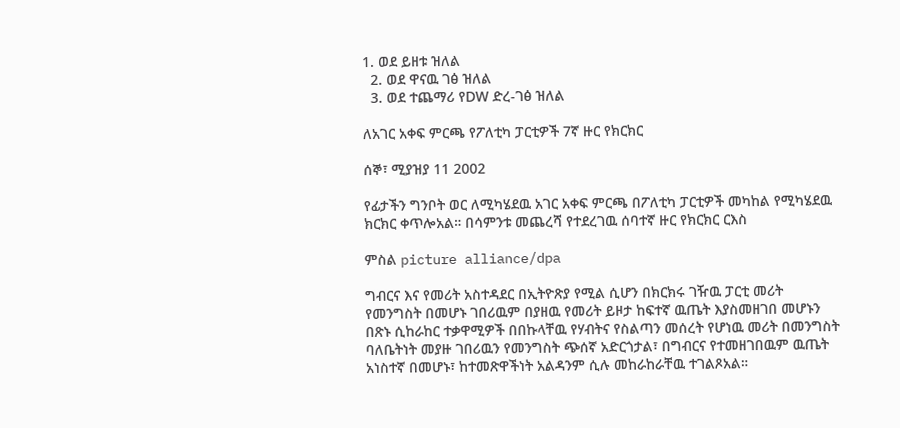1. ወደ ይዘቱ ዝለል
  2. ወደ ዋናዉ ገፅ ዝለል
  3. ወደ ተጨማሪ የDW ድረ-ገፅ ዝለል

ለአገር አቀፍ ምርጫ የፖለቲካ ፓርቲዎች 7ኛ ዙር የክርክር

ሰኞ፣ ሚያዝያ 11 2002

የፊታችን ግንቦት ወር ለሚካሄደዉ አገር አቀፍ ምርጫ በፖለቲካ ፓርቲዎች መካከል የሚካሄደዉ ክርክር ቀጥሎአል። በሳምንቱ መጨረሻ የተደረገዉ ሰባተኛ ዙር የክርክር ርእስ

ምስል picture alliance/dpa

ግብርና እና የመሪት አስተዳደር በኢትዮጽያ የሚል ሲሆን በክርክሩ ገዥዉ ፓርቲ መሪት የመንግስት በመሆኑ ገበሪዉም በያዘዉ የመሪት ይዞታ ከፍተኛ ዉጤት እያስመዘገበ መሆኑን በጽኑ ሲከራከር ተቃዋሚዎች በበኩላቸዉ የሃብትና የስልጣን መሰረት የሆነዉ መሪት በመንግስት ባለቤትነት መያዙ ገበሪዉን የመንግስት ጭሰኛ አድርጎታል፣ በግብርና የተመዘገበዉም ዉጤት አነስተኛ በመሆኑ፣ ከተመጽዋችነት አልዳንም ሲሉ መከራከራቸዉ ተገልጾአል።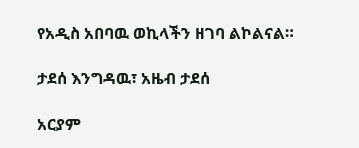የአዲስ አበባዉ ወኪላችን ዘገባ ልኮልናል።

ታደሰ እንግዳዉ፣ አዜብ ታደሰ

አርያም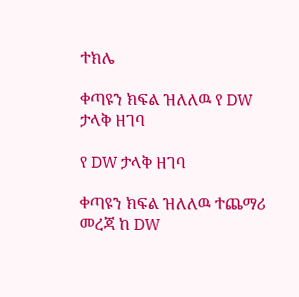ተክሌ

ቀጣዩን ክፍል ዝለለዉ የ DW ታላቅ ዘገባ

የ DW ታላቅ ዘገባ

ቀጣዩን ክፍል ዝለለዉ ተጨማሪ መረጃ ከ DW